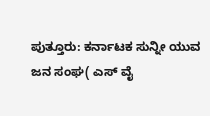ಪುತ್ತೂರು: ಕರ್ನಾಟಕ ಸುನ್ನೀ ಯುವ ಜನ ಸಂಘ( ಎಸ್ ವೈ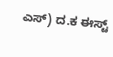ಎಸ್) ದ.ಕ ಈಸ್ಟ್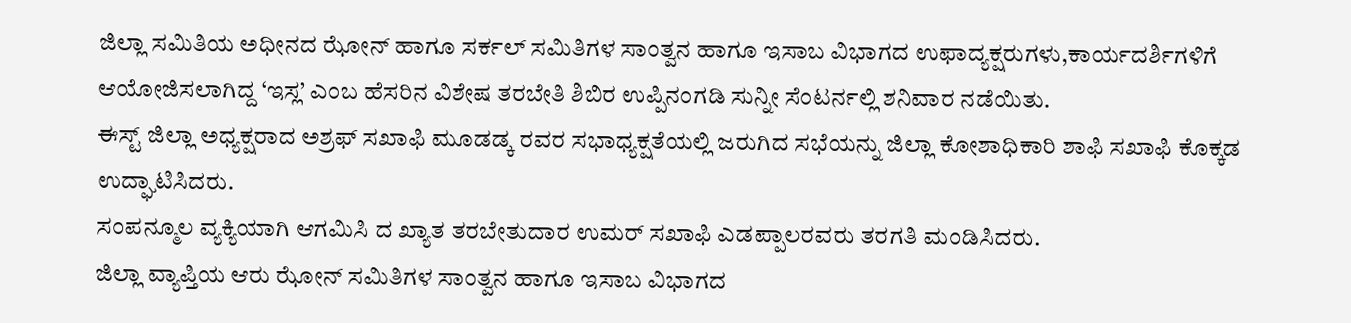ಜಿಲ್ಲಾ ಸಮಿತಿಯ ಅಧೀನದ ಝೋನ್ ಹಾಗೂ ಸರ್ಕಲ್ ಸಮಿತಿಗಳ ಸಾಂತ್ವನ ಹಾಗೂ ಇಸಾಬ ವಿಭಾಗದ ಉಫಾದ್ಯಕ್ಷರುಗಳು,ಕಾರ್ಯದರ್ಶಿಗಳಿಗೆ ಆಯೋಜಿಸಲಾಗಿದ್ದ ‘ಇಸ್ಲ’ ಎಂಬ ಹೆಸರಿನ ವಿಶೇಷ ತರಬೇತಿ ಶಿಬಿರ ಉಪ್ಪಿನಂಗಡಿ ಸುನ್ನೀ ಸೆಂಟರ್ನಲ್ಲಿ ಶನಿವಾರ ನಡೆಯಿತು.
ಈಸ್ಟ್ ಜಿಲ್ಲಾ ಅಧ್ಯಕ್ಷರಾದ ಅಶ್ರಫ್ ಸಖಾಫಿ ಮೂಡಡ್ಕ ರವರ ಸಭಾಧ್ಯಕ್ಷತೆಯಲ್ಲಿ ಜರುಗಿದ ಸಭೆಯನ್ನು ಜಿಲ್ಲಾ ಕೋಶಾಧಿಕಾರಿ ಶಾಫಿ ಸಖಾಫಿ ಕೊಕ್ಕಡ ಉದ್ಘಾಟಿಸಿದರು.
ಸಂಪನ್ಮೂಲ ವ್ಯಕ್ಯಿಯಾಗಿ ಆಗಮಿಸಿ ದ ಖ್ಯಾತ ತರಬೇತುದಾರ ಉಮರ್ ಸಖಾಫಿ ಎಡಪ್ಪಾಲರವರು ತರಗತಿ ಮಂಡಿಸಿದರು.
ಜಿಲ್ಲಾ ವ್ಯಾಪ್ತಿಯ ಆರು ಝೋನ್ ಸಮಿತಿಗಳ ಸಾಂತ್ವನ ಹಾಗೂ ಇಸಾಬ ವಿಭಾಗದ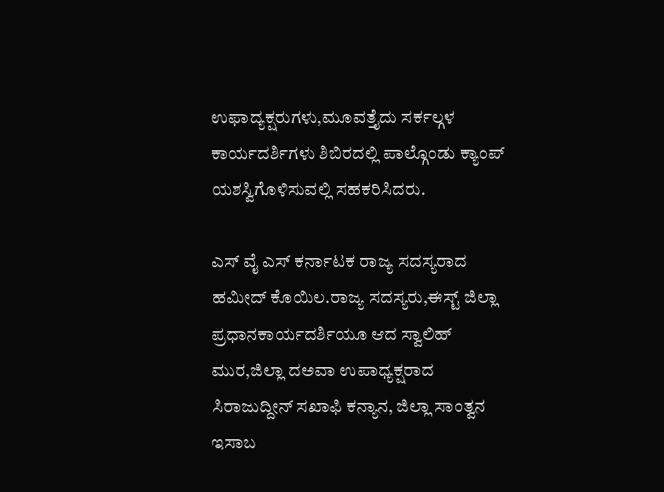ಉಫಾದ್ಯಕ್ಷರುಗಳು,ಮೂವತ್ತೈದು ಸರ್ಕಲ್ಗಳ ಕಾರ್ಯದರ್ಶಿಗಳು ಶಿಬಿರದಲ್ಲಿ ಪಾಲ್ಗೊಂಡು ಕ್ಯಾಂಪ್ ಯಶಸ್ವಿಗೊಳಿಸುವಲ್ಲಿ ಸಹಕರಿಸಿದರು.

ಎಸ್ ವೈ ಎಸ್ ಕರ್ನಾಟಕ ರಾಜ್ಯ ಸದಸ್ಯರಾದ ಹಮೀದ್ ಕೊಯಿಲ.ರಾಜ್ಯ ಸದಸ್ಯರು,ಈಸ್ಟ್ ಜಿಲ್ಲಾ ಪ್ರಧಾನಕಾರ್ಯದರ್ಶಿಯೂ ಆದ ಸ್ವಾಲಿಹ್ ಮುರ,ಜಿಲ್ಲಾ ದಅವಾ ಉಪಾಧ್ಯಕ್ಷರಾದ ಸಿರಾಜುದ್ದೀನ್ ಸಖಾಫಿ ಕನ್ಯಾನ, ಜಿಲ್ಲಾ ಸಾಂತ್ವನ ಇಸಾಬ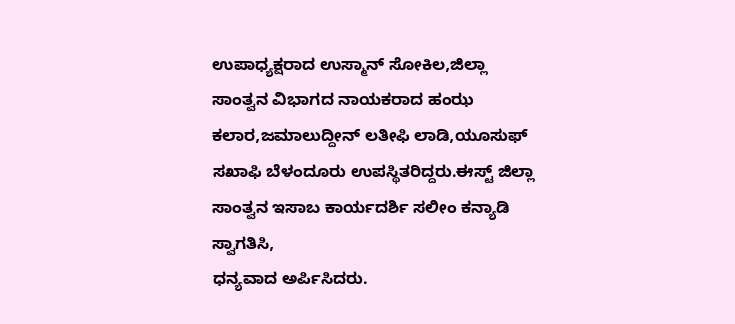ಉಪಾಧ್ಯಕ್ಷರಾದ ಉಸ್ಮಾನ್ ಸೋಕಿಲ,ಜಿಲ್ಲಾ ಸಾಂತ್ವನ ವಿಭಾಗದ ನಾಯಕರಾದ ಹಂಝ ಕಲಾರ,ಜಮಾಲುದ್ದೀನ್ ಲತೀಫಿ ಲಾಡಿ,ಯೂಸುಫ್ ಸಖಾಫಿ ಬೆಳಂದೂರು ಉಪಸ್ಥಿತರಿದ್ದರು.ಈಸ್ಟ್ ಜಿಲ್ಲಾ ಸಾಂತ್ವನ ಇಸಾಬ ಕಾರ್ಯದರ್ಶಿ ಸಲೀಂ ಕನ್ಯಾಡಿ ಸ್ವಾಗತಿಸಿ,
ಧನ್ಯವಾದ ಅರ್ಪಿಸಿದರು.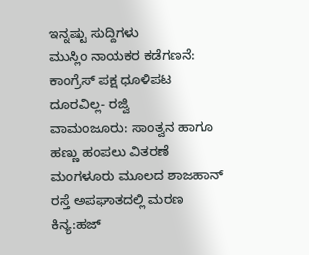ಇನ್ನಷ್ಟು ಸುದ್ದಿಗಳು
ಮುಸ್ಲಿಂ ನಾಯಕರ ಕಡೆಗಣನೆ: ಕಾಂಗ್ರೆಸ್ ಪಕ್ಷ ಧೂಳಿಪಟ ದೂರವಿಲ್ಲ- ರಜ್ವಿ
ವಾಮಂಜೂರು: ಸಾಂತ್ವನ ಹಾಗೂ ಹಣ್ಣು ಹಂಪಲು ವಿತರಣೆ
ಮಂಗಳೂರು ಮೂಲದ ಶಾಜಹಾನ್ ರಸ್ತೆ ಅಪಘಾತದಲ್ಲಿ ಮರಣ
ಕಿನ್ಯ:ಹಜ್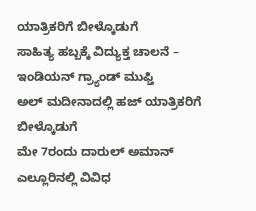ಯಾತ್ರಿಕರಿಗೆ ಬೀಳ್ಕೊಡುಗೆ
ಸಾಹಿತ್ಯ ಹಬ್ಬಕ್ಕೆ ವಿದ್ಯುಕ್ತ ಚಾಲನೆ – ಇಂಡಿಯನ್ ಗ್ರ್ಯಾಂಡ್ ಮುಫ್ತಿ
ಅಲ್ ಮದೀನಾದಲ್ಲಿ ಹಜ್ ಯಾತ್ರಿಕರಿಗೆ ಬೀಳ್ಕೊಡುಗೆ
ಮೇ 7ರಂದು ದಾರುಲ್ ಅಮಾನ್ ಎಲ್ಲೂರಿನಲ್ಲಿ ವಿವಿಧ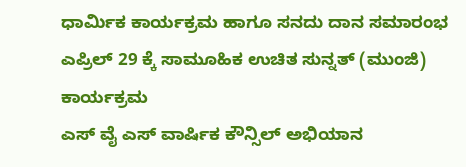ಧಾರ್ಮಿಕ ಕಾರ್ಯಕ್ರಮ ಹಾಗೂ ಸನದು ದಾನ ಸಮಾರಂಭ
ಎಪ್ರಿಲ್ 29 ಕ್ಕೆ ಸಾಮೂಹಿಕ ಉಚಿತ ಸುನ್ನತ್ (ಮುಂಜಿ) ಕಾರ್ಯಕ್ರಮ
ಎಸ್ ವೈ ಎಸ್ ವಾರ್ಷಿಕ ಕೌನ್ಸಿಲ್ ಅಭಿಯಾನ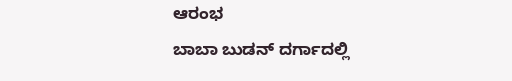ಆರಂಭ
ಬಾಬಾ ಬುಡನ್ ದರ್ಗಾದಲ್ಲಿ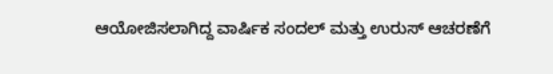ಆಯೋಜಿಸಲಾಗಿದ್ದ ವಾರ್ಷಿಕ ಸಂದಲ್ ಮತ್ತು ಉರುಸ್ ಆಚರಣೆಗೆ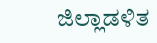ಜಿಲ್ಲಾಡಳಿತ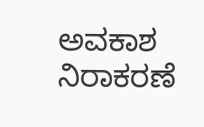ಅವಕಾಶ ನಿರಾಕರಣೆ